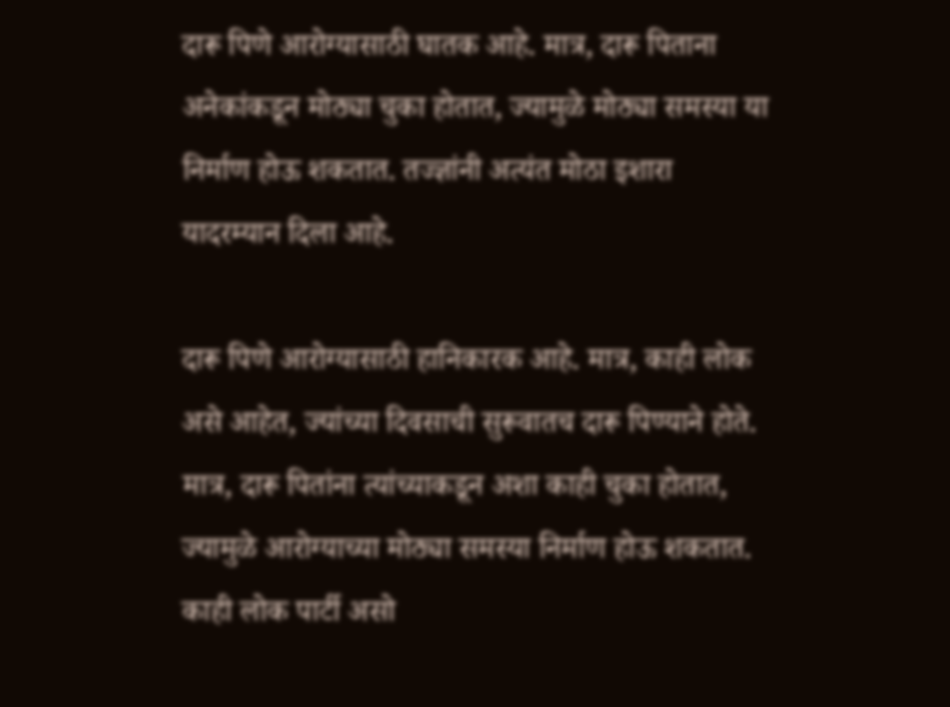दारू पिणे आरोग्यासाठी घातक आहे. मात्र, दारू पिताना अनेकांकडून मोठ्या चुका होतात, ज्यामुळे मोठ्या समस्या या निर्माण होऊ शकतात. तज्ज्ञांनी अत्यंत मोठा इशारा यादरम्यान दिला आहे.

दारू पिणे आरोग्यासाठी हानिकारक आहे. मात्र, काही लोक असे आहेत, ज्यांच्या दिवसाची सुरूवातच दारू पिण्याने होते. मात्र, दारू पितांना त्यांच्याकडून अशा काही चुका होतात, ज्यामुळे आरोग्याच्या मोठ्या समस्या निर्माण होऊ शकतात. काही लोक पार्टी असो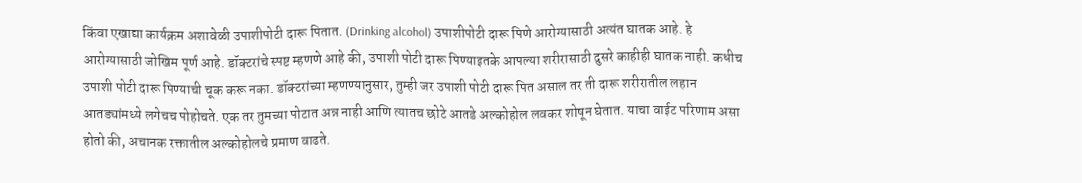किंवा एखाद्या कार्यक्रम अशावेळी उपाशीपोटी दारू पितात. (Drinking alcohol) उपाशीपोटी दारू पिणे आरोग्यासाठी अत्यंत घातक आहे. हे आरोग्यासाठी जोखिम पूर्ण आहे. डॉक्टरांचे स्पष्ट म्हणणे आहे की, उपाशी पोटी दारू पिण्याइतके आपल्या शरीरासाठी दुसरे काहीही घातक नाही. कधीच उपाशी पोटी दारू पिण्याची चूक करू नका. डॉक्टरांच्या म्हणण्यानुसार, तुम्ही जर उपाशी पोटी दारू पित असाल तर ती दारू शरीरातील लहान आतड्यांमध्ये लगेचच पोहोचते. एक तर तुमच्या पोटात अन्न नाही आणि त्यातच छोटे आतडे अल्कोहोल लवकर शोषून घेतात. याचा वाईट परिणाम असा होतो की, अचानक रक्तातील अल्कोहोलचे प्रमाण वाढते.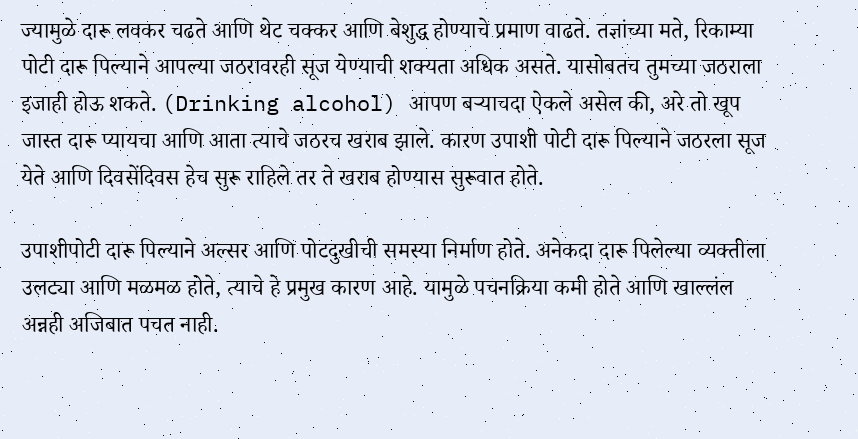ज्यामुळे दारू लवकर चढते आणि थेट चक्कर आणि बेशुद्ध होण्याचे प्रमाण वाढते. तज्ञांच्या मते, रिकाम्या पोटी दारू पिल्याने आपल्या जठरावरही सूज येण्याची शक्यता अधिक असते. यासोबतच तुमच्या जठराला इजाही होऊ शकते. (Drinking alcohol) आपण बऱ्याचदा ऐकले असेल की, अरे तो खूप जास्त दारू प्यायचा आणि आता त्याचे जठरच खराब झाले. कारण उपाशी पोटी दारू पिल्याने जठरला सूज येते आणि दिवसेंदिवस हेच सुरू राहिले तर ते खराब होण्यास सुरूवात होते.

उपाशीपोटी दारू पिल्याने अल्सर आणि पोटदुखीची समस्या निर्माण होते. अनेकदा दारू पिलेल्या व्यक्तीला उलट्या आणि मळमळ होते, त्याचे हे प्रमुख कारण आहे. यामुळे पचनक्रिया कमी होते आणि खाल्लंल अन्नही अजिबात पचत नाही.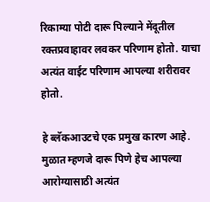रिकाम्या पोटी दारू पिल्याने मेंदूतील रक्तप्रवाहावर लवकर परिणाम होतो. याचा अत्यंत वाईट परिणाम आपल्या शरीरावर होतो.

हे ब्लॅकआउटचे एक प्रमुख कारण आहे. मुळात म्हणजे दारू पिणे हेच आपल्या आरोग्यासाठी अत्यंत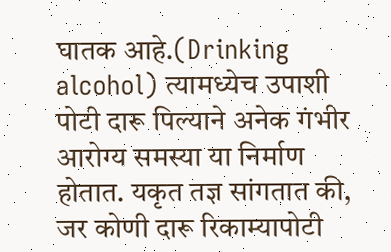घातक आहे.(Drinking alcohol) त्यामध्येच उपाशी पोटी दारू पिल्याने अनेक गंभीर आरोग्य समस्या या निर्माण होतात. यकृत तज्ञ सांगतात की, जर कोणी दारू रिकाम्यापोटी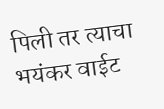पिली तर त्याचा भयंकर वाईट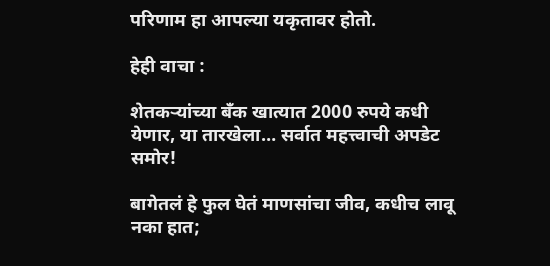परिणाम हा आपल्या यकृतावर होतो.

हेही वाचा :

शेतकऱ्यांच्या बँक खात्यात 2000 रुपये कधी येणार, या तारखेला… सर्वात महत्त्वाची अपडेट समोर!

बागेतलं हे फुल घेतं माणसांचा जीव, कधीच लावू नका हात;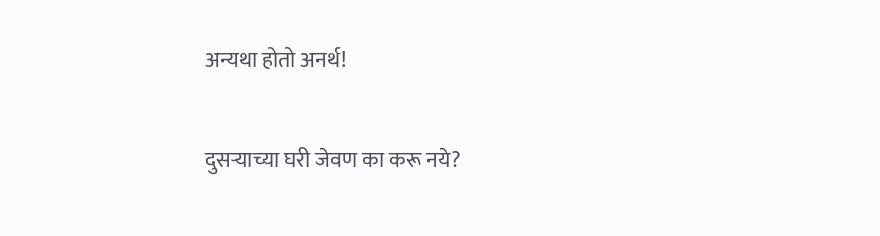अन्यथा होतो अनर्थ!

दुसऱ्याच्या घरी जेवण का करू नये?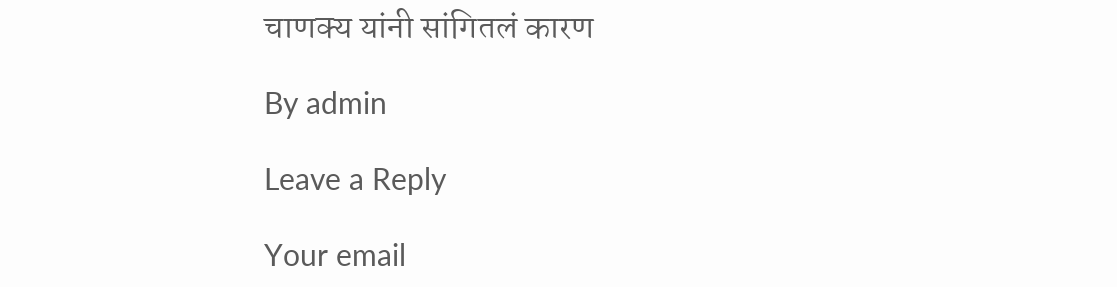चाणक्य यांनी सांगितलं कारण

By admin

Leave a Reply

Your email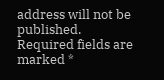address will not be published. Required fields are marked *